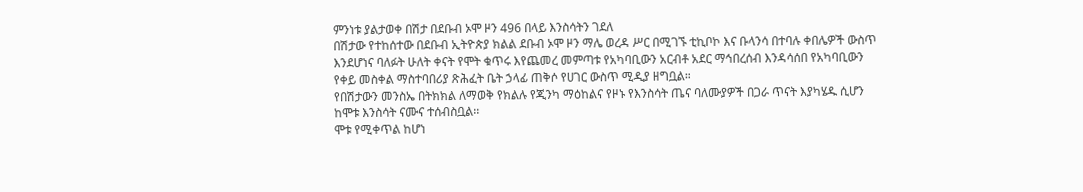ምንነቱ ያልታወቀ በሽታ በደቡብ ኦሞ ዞን 496 በላይ እንስሳትን ገደለ
በሽታው የተከሰተው በደቡብ ኢትዮጵያ ክልል ደቡብ ኦሞ ዞን ማሌ ወረዳ ሥር በሚገኙ ቲኪቦኮ እና ቡላንሳ በተባሉ ቀበሌዎች ውስጥ እንደሆነና ባለፉት ሁለት ቀናት የሞት ቁጥሩ እየጨመረ መምጣቱ የአካባቢውን አርብቶ አደር ማኅበረሰብ እንዳሳሰበ የአካባቢውን የቀይ መስቀል ማስተባበሪያ ጽሕፈት ቤት ኃላፊ ጠቅሶ የሀገር ውስጥ ሚዲያ ዘግቧል።
የበሽታውን መንስኤ በትክክል ለማወቅ የክልሉ የጂንካ ማዕከልና የዞኑ የእንስሳት ጤና ባለሙያዎች በጋራ ጥናት እያካሄዱ ሲሆን ከሞቱ እንስሳት ናሙና ተሰብስቧል፡፡
ሞቱ የሚቀጥል ከሆነ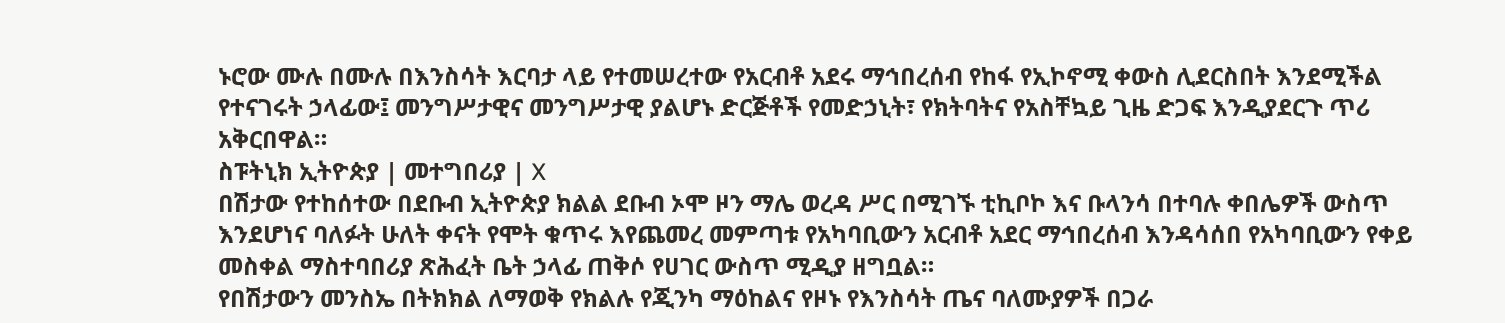ኑሮው ሙሉ በሙሉ በእንስሳት እርባታ ላይ የተመሠረተው የአርብቶ አደሩ ማኅበረሰብ የከፋ የኢኮኖሚ ቀውስ ሊደርስበት እንደሚችል የተናገሩት ኃላፊው፤ መንግሥታዊና መንግሥታዊ ያልሆኑ ድርጅቶች የመድኃኒት፣ የክትባትና የአስቸኳይ ጊዜ ድጋፍ እንዲያደርጉ ጥሪ አቅርበዋል።
ስፑትኒክ ኢትዮጵያ | መተግበሪያ | X
በሽታው የተከሰተው በደቡብ ኢትዮጵያ ክልል ደቡብ ኦሞ ዞን ማሌ ወረዳ ሥር በሚገኙ ቲኪቦኮ እና ቡላንሳ በተባሉ ቀበሌዎች ውስጥ እንደሆነና ባለፉት ሁለት ቀናት የሞት ቁጥሩ እየጨመረ መምጣቱ የአካባቢውን አርብቶ አደር ማኅበረሰብ እንዳሳሰበ የአካባቢውን የቀይ መስቀል ማስተባበሪያ ጽሕፈት ቤት ኃላፊ ጠቅሶ የሀገር ውስጥ ሚዲያ ዘግቧል።
የበሽታውን መንስኤ በትክክል ለማወቅ የክልሉ የጂንካ ማዕከልና የዞኑ የእንስሳት ጤና ባለሙያዎች በጋራ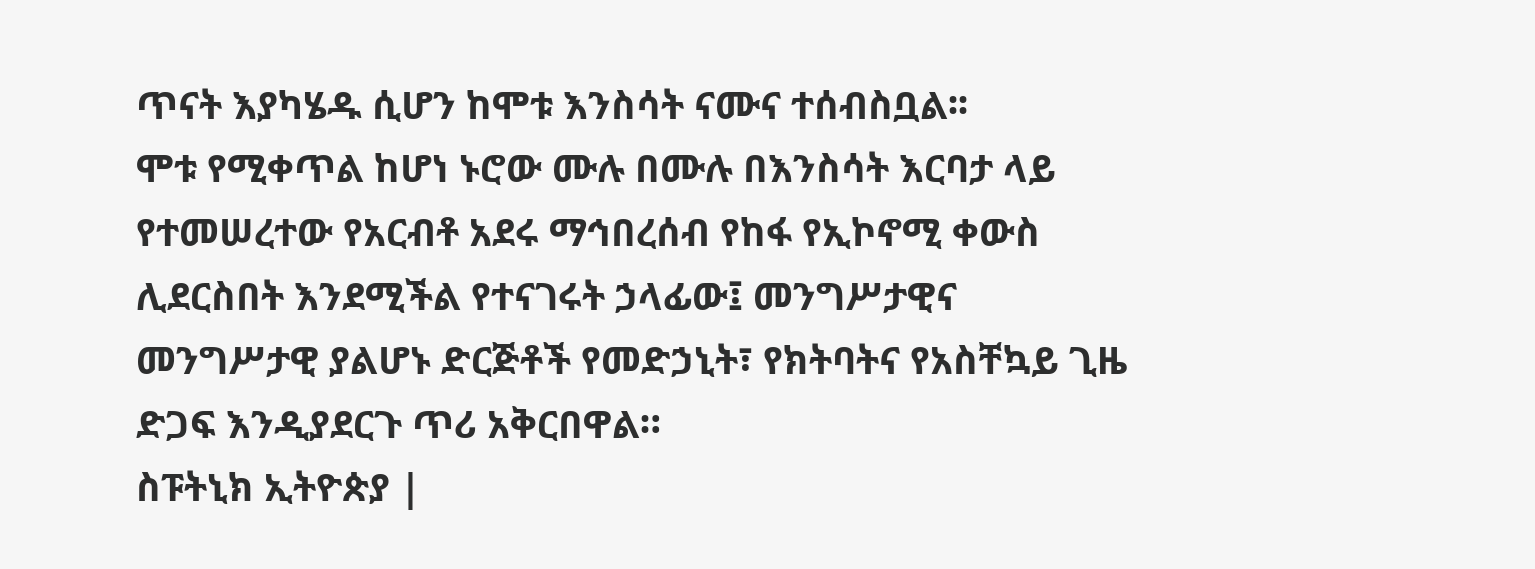ጥናት እያካሄዱ ሲሆን ከሞቱ እንስሳት ናሙና ተሰብስቧል፡፡
ሞቱ የሚቀጥል ከሆነ ኑሮው ሙሉ በሙሉ በእንስሳት እርባታ ላይ የተመሠረተው የአርብቶ አደሩ ማኅበረሰብ የከፋ የኢኮኖሚ ቀውስ ሊደርስበት እንደሚችል የተናገሩት ኃላፊው፤ መንግሥታዊና መንግሥታዊ ያልሆኑ ድርጅቶች የመድኃኒት፣ የክትባትና የአስቸኳይ ጊዜ ድጋፍ እንዲያደርጉ ጥሪ አቅርበዋል።
ስፑትኒክ ኢትዮጵያ |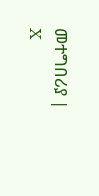መተግበሪያ | X